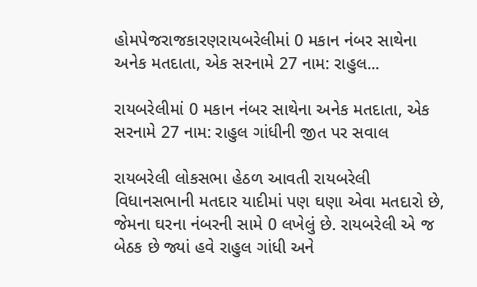હોમપેજરાજકારણરાયબરેલીમાં 0 મકાન નંબર સાથેના અનેક મતદાતા, એક સરનામે 27 નામ: રાહુલ...

રાયબરેલીમાં 0 મકાન નંબર સાથેના અનેક મતદાતા, એક સરનામે 27 નામ: રાહુલ ગાંધીની જીત પર સવાલ

રાયબરેલી લોકસભા હેઠળ આવતી રાયબરેલી વિધાનસભાની મતદાર યાદીમાં પણ ઘણા એવા મતદારો છે, જેમના ઘરના નંબરની સામે 0 લખેલું છે. રાયબરેલી એ જ બેઠક છે જ્યાં હવે રાહુલ ગાંધી અને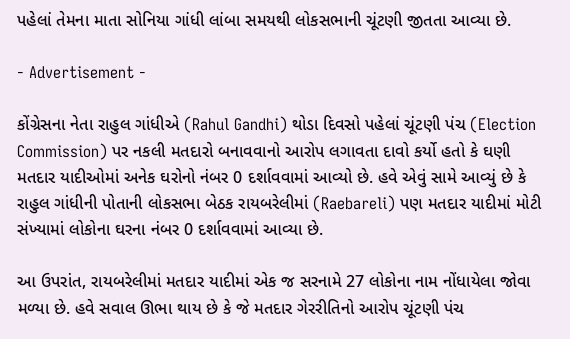પહેલાં તેમના માતા સોનિયા ગાંધી લાંબા સમયથી લોકસભાની ચૂંટણી જીતતા આવ્યા છે.

- Advertisement -

કોંગ્રેસના નેતા રાહુલ ગાંધીએ (Rahul Gandhi) થોડા દિવસો પહેલાં ચૂંટણી પંચ (Election Commission) પર નકલી મતદારો બનાવવાનો આરોપ લગાવતા દાવો કર્યો હતો કે ઘણી મતદાર યાદીઓમાં અનેક ઘરોનો નંબર 0 દર્શાવવામાં આવ્યો છે. હવે એવું સામે આવ્યું છે કે રાહુલ ગાંધીની પોતાની લોકસભા બેઠક રાયબરેલીમાં (Raebareli) પણ મતદાર યાદીમાં મોટી સંખ્યામાં લોકોના ઘરના નંબર 0 દર્શાવવામાં આવ્યા છે.

આ ઉપરાંત, રાયબરેલીમાં મતદાર યાદીમાં એક જ સરનામે 27 લોકોના નામ નોંધાયેલા જોવા મળ્યા છે. હવે સવાલ ઊભા થાય છે કે જે મતદાર ગેરરીતિનો આરોપ ચૂંટણી પંચ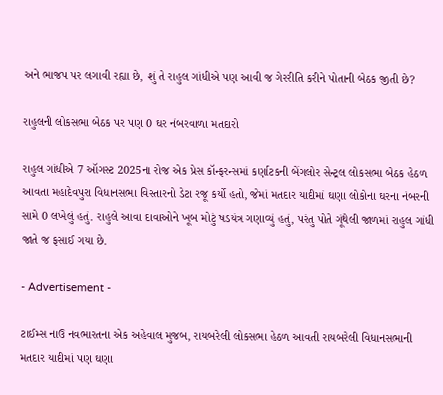અને ભાજપ પર લગાવી રહ્યા છે, શું તે રાહુલ ગાંધીએ પણ આવી જ ગેરરીતિ કરીને પોતાની બેઠક જીતી છે?

રાહુલની લોકસભા બેઠક પર પણ 0 ઘર નંબરવાળા મતદારો

રાહુલ ગાંધીએ 7 ઑગસ્ટ 2025ના રોજ એક પ્રેસ કૉન્ફરન્સમાં કર્ણાટકની બેંગલોર સેન્ટ્રલ લોકસભા બેઠક હેઠળ આવતા મહાદેવપુરા વિધાનસભા વિસ્તારનો ડેટા રજૂ કર્યો હતો, જેમાં મતદાર યાદીમાં ઘણા લોકોના ઘરના નંબરની સામે 0 લખેલું હતું. રાહુલે આવા દાવાઓને ખૂબ મોટું ષડયંત્ર ગણાવ્યું હતું, પરંતુ પોતે ગૂંથેલી જાળમાં રાહુલ ગાંધી જાતે જ ફસાઈ ગયા છે.

- Advertisement -

ટાઈમ્સ નાઉ નવભારતના એક અહેવાલ મુજબ, રાયબરેલી લોકસભા હેઠળ આવતી રાયબરેલી વિધાનસભાની મતદાર યાદીમાં પણ ઘણા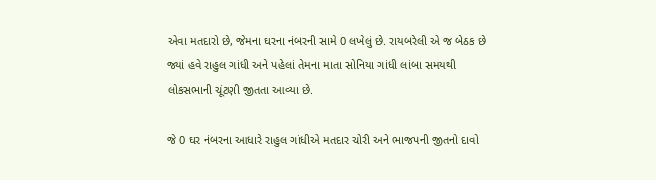એવા મતદારો છે, જેમના ઘરના નંબરની સામે 0 લખેલું છે. રાયબરેલી એ જ બેઠક છે જ્યાં હવે રાહુલ ગાંધી અને પહેલાં તેમના માતા સોનિયા ગાંધી લાંબા સમયથી લોકસભાની ચૂંટણી જીતતા આવ્યા છે.

જે 0 ઘર નંબરના આધારે રાહુલ ગાંધીએ મતદાર ચોરી અને ભાજપની જીતનો દાવો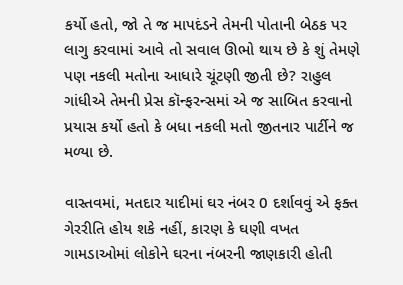કર્યો હતો, જો તે જ માપદંડને તેમની પોતાની બેઠક પર લાગુ કરવામાં આવે તો સવાલ ઊભો થાય છે કે શું તેમણે પણ નકલી મતોના આધારે ચૂંટણી જીતી છે? રાહુલ ગાંધીએ તેમની પ્રેસ કૉન્ફરન્સમાં એ જ સાબિત કરવાનો પ્રયાસ કર્યો હતો કે બધા નકલી મતો જીતનાર પાર્ટીને જ મળ્યા છે.

વાસ્તવમાં, મતદાર યાદીમાં ઘર નંબર 0 દર્શાવવું એ ફક્ત ગેરરીતિ હોય શકે નહીં, કારણ કે ઘણી વખત ગામડાઓમાં લોકોને ઘરના નંબરની જાણકારી હોતી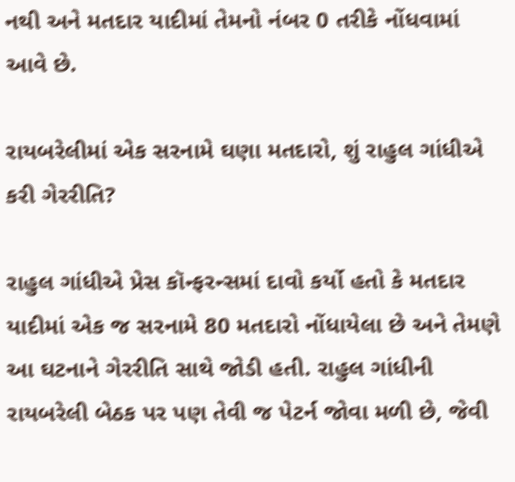નથી અને મતદાર યાદીમાં તેમનો નંબર 0 તરીકે નોંધવામાં આવે છે.

રાયબરેલીમાં એક સરનામે ઘણા મતદારો, શું રાહુલ ગાંધીએ કરી ગેરરીતિ?

રાહુલ ગાંધીએ પ્રેસ કૉન્ફરન્સમાં દાવો કર્યો હતો કે મતદાર યાદીમાં એક જ સરનામે 80 મતદારો નોંધાયેલા છે અને તેમણે આ ઘટનાને ગેરરીતિ સાથે જોડી હતી. રાહુલ ગાંધીની રાયબરેલી બેઠક પર પણ તેવી જ પેટર્ન જોવા મળી છે, જેવી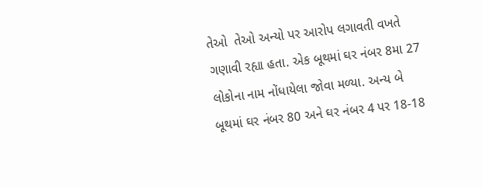તેઓ  તેઓ અન્યો પર આરોપ લગાવતી વખતે ગણાવી રહ્યા હતા. એક બૂથમાં ઘર નંબર 8મા 27 લોકોના નામ નોંધાયેલા જોવા મળ્યા. અન્ય બે બૂથમાં ઘર નંબર 80 અને ઘર નંબર 4 પર 18-18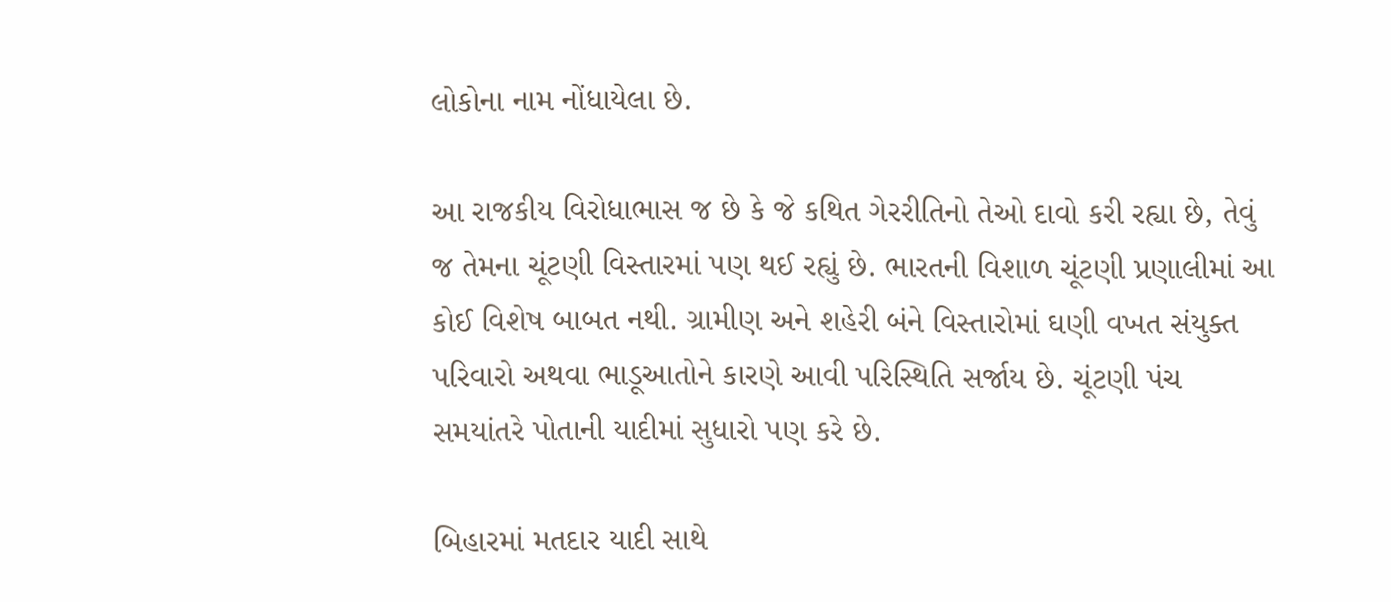લોકોના નામ નોંધાયેલા છે.

આ રાજકીય વિરોધાભાસ જ છે કે જે કથિત ગેરરીતિનો તેઓ દાવો કરી રહ્યા છે, તેવું જ તેમના ચૂંટણી વિસ્તારમાં પણ થઈ રહ્યું છે. ભારતની વિશાળ ચૂંટણી પ્રણાલીમાં આ કોઈ વિશેષ બાબત નથી. ગ્રામીણ અને શહેરી બંને વિસ્તારોમાં ઘણી વખત સંયુક્ત પરિવારો અથવા ભાડૂઆતોને કારણે આવી પરિસ્થિતિ સર્જાય છે. ચૂંટણી પંચ સમયાંતરે પોતાની યાદીમાં સુધારો પણ કરે છે.

બિહારમાં મતદાર યાદી સાથે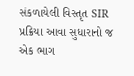સંકળાયેલી વિસ્તૃત SIR પ્રક્રિયા આવા સુધારાનો જ એક ભાગ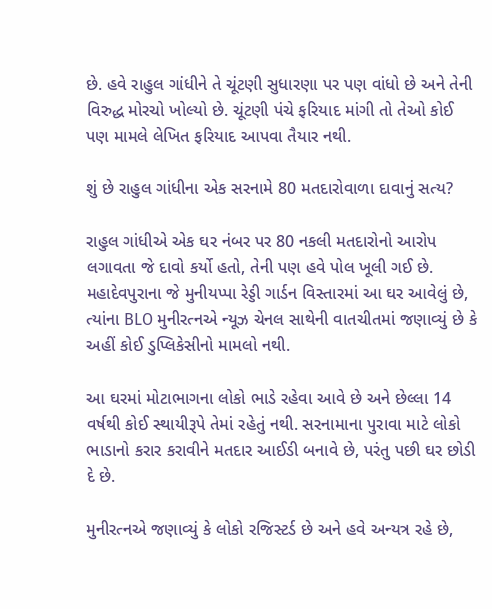છે. હવે રાહુલ ગાંધીને તે ચૂંટણી સુધારણા પર પણ વાંધો છે અને તેની વિરુદ્ધ મોરચો ખોલ્યો છે. ચૂંટણી પંચે ફરિયાદ માંગી તો તેઓ કોઈ પણ મામલે લેખિત ફરિયાદ આપવા તૈયાર નથી.

શું છે રાહુલ ગાંધીના એક સરનામે 80 મતદારોવાળા દાવાનું સત્ય?

રાહુલ ગાંધીએ એક ઘર નંબર પર 80 નકલી મતદારોનો આરોપ લગાવતા જે દાવો કર્યો હતો, તેની પણ હવે પોલ ખૂલી ગઈ છે. મહાદેવપુરાના જે મુનીયપ્પા રેડ્ડી ગાર્ડન વિસ્તારમાં આ ઘર આવેલું છે, ત્યાંના BLO મુનીરત્નએ ન્યૂઝ ચેનલ સાથેની વાતચીતમાં જણાવ્યું છે કે અહીં કોઈ ડુપ્લિકેસીનો મામલો નથી.

આ ઘરમાં મોટાભાગના લોકો ભાડે રહેવા આવે છે અને છેલ્લા 14 વર્ષથી કોઈ સ્થાયીરૂપે તેમાં રહેતું નથી. સરનામાના પુરાવા માટે લોકો ભાડાનો કરાર કરાવીને મતદાર આઈડી બનાવે છે, પરંતુ પછી ઘર છોડી દે છે.

મુનીરત્નએ જણાવ્યું કે લોકો રજિસ્ટર્ડ છે અને હવે અન્યત્ર રહે છે,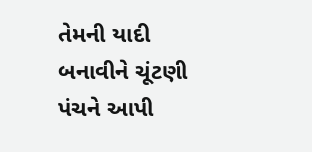તેમની યાદી બનાવીને ચૂંટણી પંચને આપી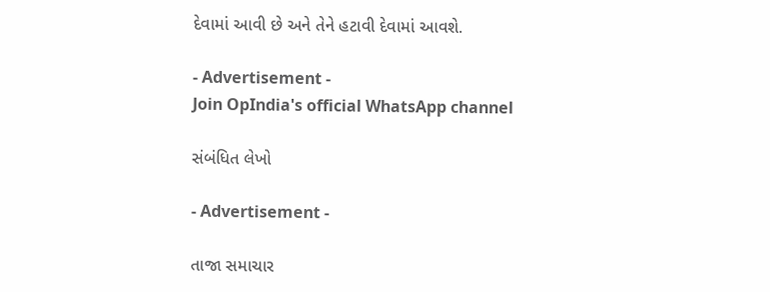દેવામાં આવી છે અને તેને હટાવી દેવામાં આવશે.

- Advertisement -
Join OpIndia's official WhatsApp channel

સંબંધિત લેખો

- Advertisement -

તાજા સમાચાર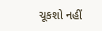ચૂકશો નહીં